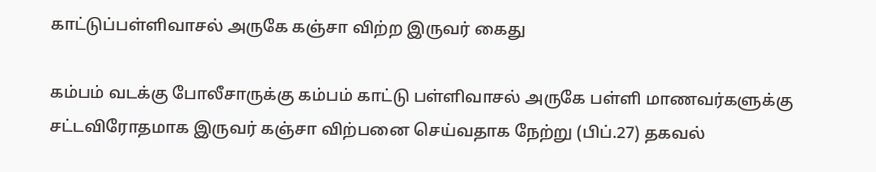காட்டுப்பள்ளிவாசல் அருகே கஞ்சா விற்ற இருவர் கைது

கம்பம் வடக்கு போலீசாருக்கு கம்பம் காட்டு பள்ளிவாசல் அருகே பள்ளி மாணவர்களுக்கு சட்டவிரோதமாக இருவர் கஞ்சா விற்பனை செய்வதாக நேற்று (பிப்.27) தகவல்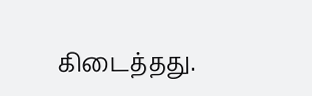கிடைத்தது.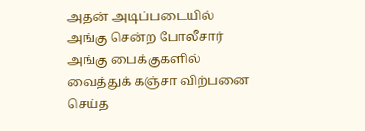அதன் அடிப்படையில் அங்கு சென்ற போலீசார் அங்கு பைக்குகளில் வைத்துக் கஞ்சா விற்பனை செய்த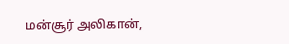மன்சூர் அலிகான்,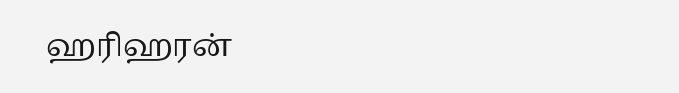ஹரிஹரன்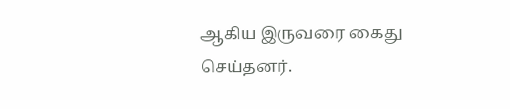ஆகிய இருவரை கைது செய்தனர்.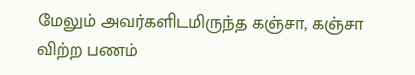மேலும் அவர்களிடமிருந்த கஞ்சா, கஞ்சா விற்ற பணம்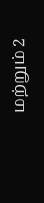மற்றும் 2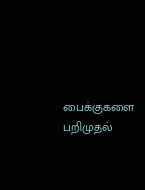பைக்குகளை பறிமுதல்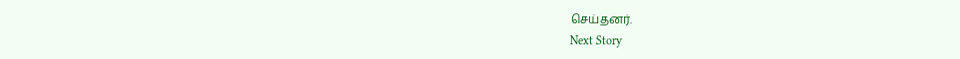செய்தனர்.
Next Story